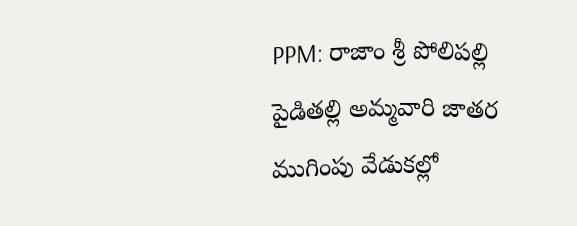PPM: రాజాం శ్రీ పోలిపల్లి పైడితల్లి అమ్మవారి జాతర ముగింపు వేడుకల్లో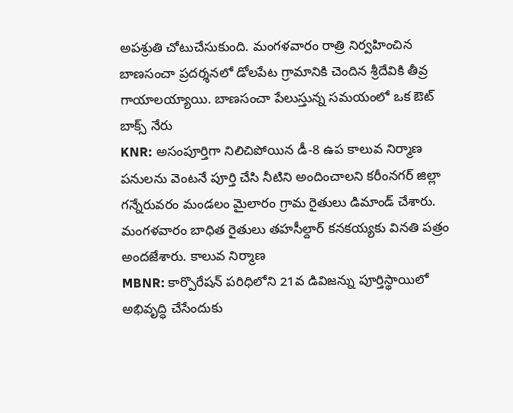అపశ్రుతి చోటుచేసుకుంది. మంగళవారం రాత్రి నిర్వహించిన బాణసంచా ప్రదర్శనలో డోలపేట గ్రామానికి చెందిన శ్రీదేవికి తీవ్ర గాయాలయ్యాయి. బాణసంచా పేలుస్తున్న సమయంలో ఒక ఔట్ బాక్స్ నేరు
KNR: అసంపూర్తిగా నిలిచిపోయిన డీ-8 ఉప కాలువ నిర్మాణ పనులను వెంటనే పూర్తి చేసి నీటిని అందించాలని కరీంనగర్ జిల్లా గన్నేరువరం మండలం మైలారం గ్రామ రైతులు డిమాండ్ చేశారు. మంగళవారం బాధిత రైతులు తహసీల్దార్ కనకయ్యకు వినతి పత్రం అందజేశారు. కాలువ నిర్మాణ
MBNR: కార్పొరేషన్ పరిధిలోని 21వ డివిజన్ను పూర్తిస్థాయిలో అభివృద్ధి చేసేందుకు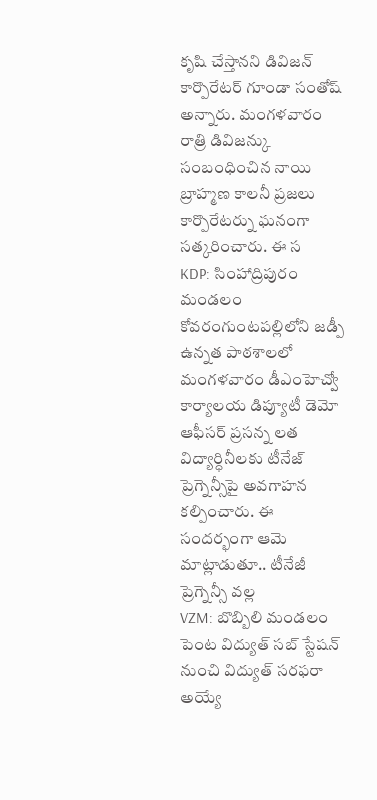కృషి చేస్తానని డివిజన్ కార్పొరేటర్ గూండా సంతోష్ అన్నారు. మంగళవారం రాత్రి డివిజన్కు సంబంధించిన నాయి బ్రాహ్మణ కాలనీ ప్రజలు కార్పొరేటర్ను ఘనంగా సత్కరించారు. ఈ స
KDP: సింహాద్రిపురం మండలం కోవరంగుంటపల్లిలోని జడ్పీ ఉన్నత పాఠశాలలో మంగళవారం డీఎంహెచ్వో కార్యాలయ డిప్యూటీ డెమో ఆఫీసర్ ప్రసన్న లత విద్యార్ధినీలకు టీనేజ్ ప్రెగ్నెన్సీపై అవగాహన కల్పించారు. ఈ సందర్భంగా ఆమె మాట్లాడుతూ.. టీనేజీ ప్రెగ్నెన్సీ వల్ల
VZM: బొబ్బిలి మండలం పెంట విద్యుత్ సబ్ స్టేషన్ నుంచి విద్యుత్ సరఫరా అయ్యే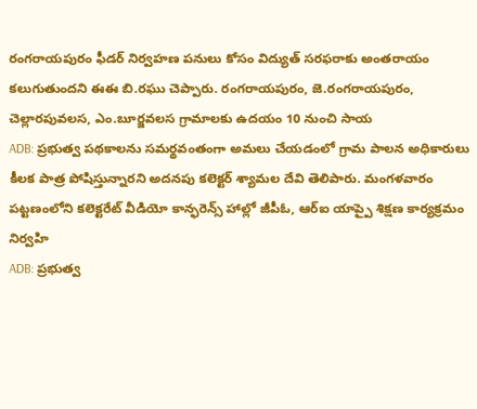రంగరాయపురం ఫీడర్ నిర్వహణ పనులు కోసం విద్యుత్ సరఫరాకు అంతరాయం కలుగుతుందని ఈఈ బి.రఘు చెప్పారు. రంగరాయపురం, జె.రంగరాయపురం, చెల్లారపువలస, ఎం.బూర్జవలస గ్రామాలకు ఉదయం 10 నుంచి సాయ
ADB: ప్రభుత్వ పథకాలను సమర్థవంతంగా అమలు చేయడంలో గ్రామ పాలన అధికారులు కీలక పాత్ర పోషిస్తున్నారని అదనపు కలెక్టర్ శ్యామల దేవి తెలిపారు. మంగళవారం పట్టణంలోని కలెక్టరేట్ వీడియో కాన్ఫరెన్స్ హాల్లో జీపీఓ, ఆర్ఐ యాప్పై శిక్షణ కార్యక్రమం నిర్వహి
ADB: ప్రభుత్వ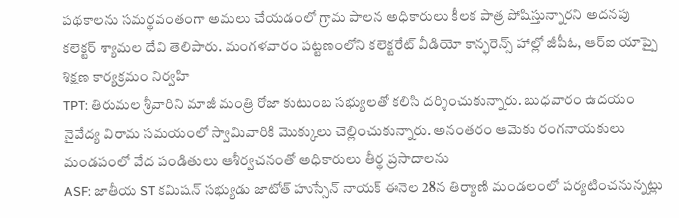పథకాలను సమర్థవంతంగా అమలు చేయడంలో గ్రామ పాలన అధికారులు కీలక పాత్ర పోషిస్తున్నారని అదనపు కలెక్టర్ శ్యామల దేవి తెలిపారు. మంగళవారం పట్టణంలోని కలెక్టరేట్ వీడియో కాన్ఫరెన్స్ హాల్లో జీపీఓ, ఆర్ఐ యాప్పై శిక్షణ కార్యక్రమం నిర్వహి
TPT: తిరుమల శ్రీవారిని మాజీ మంత్రి రోజా కుటుంబ సభ్యులతో కలిసి దర్శించుకున్నారు. బుధవారం ఉదయం నైవేద్య విరామ సమయంలో స్వామివారికి మొక్కులు చెల్లించుకున్నారు. అనంతరం ఆమెకు రంగనాయకులు మండపంలో వేద పండితులు ఆశీర్వచనంతో అధికారులు తీర్థ ప్రసాదాలను
ASF: జాతీయ ST కమిషన్ సభ్యుడు జాటోత్ హుస్సేన్ నాయక్ ఈనెల 28న తిర్యాణి మండలంలో పర్యటించనున్నట్లు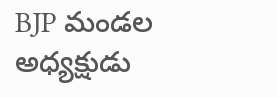BJP మండల అధ్యక్షుడు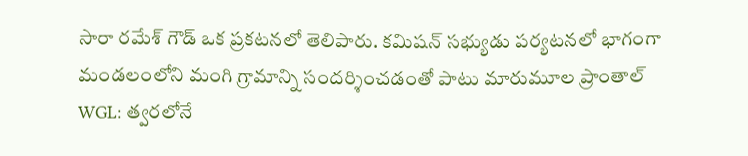సారా రమేశ్ గౌడ్ ఒక ప్రకటనలో తెలిపారు. కమిషన్ సభ్యుడు పర్యటనలో భాగంగా మండలంలోని మంగి గ్రామాన్ని సందర్శించడంతో పాటు మారుమూల ప్రాంతాల్
WGL: త్వరలోనే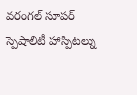వరంగల్ సూపర్ స్పెషాలిటీ హాస్పిటల్ను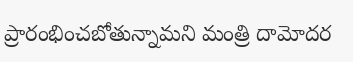ప్రారంభించబోతున్నామని మంత్రి దామోదర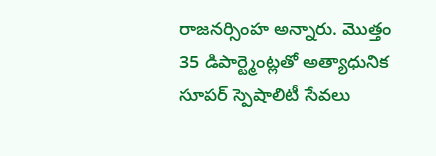రాజనర్సింహ అన్నారు. మొత్తం 35 డిపార్ట్మెంట్లతో అత్యాధునిక సూపర్ స్పెషాలిటీ సేవలు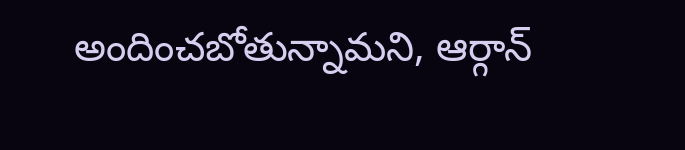అందించబోతున్నామని, ఆర్గాన్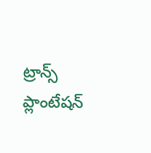ట్రాన్స్ ప్లాంటేషన్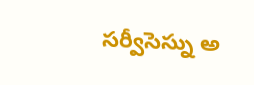సర్వీసెస్ను అ